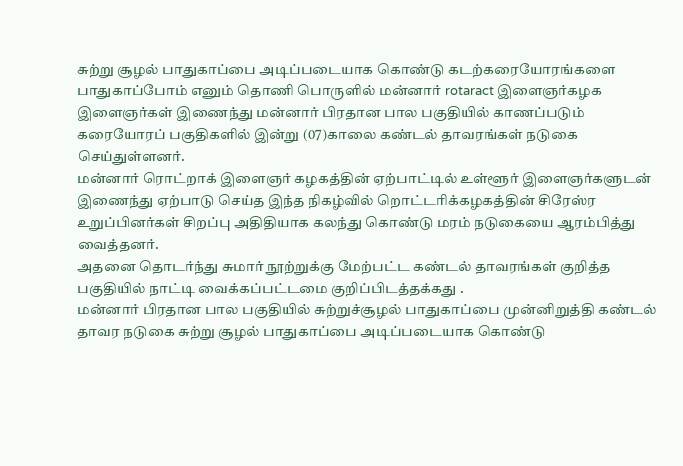சுற்று சூழல் பாதுகாப்பை அடிப்படையாக கொண்டு கடற்கரையோரங்களை பாதுகாப்போம் எனும் தொணி பொருளில் மன்னார் rotaract இளைஞர்கழக இளைஞர்கள் இணைந்து மன்னார் பிரதான பால பகுதியில் காணப்படும் கரையோரப் பகுதிகளில் இன்று (07)காலை கண்டல் தாவரங்கள் நடுகை செய்துள்ளனர்.
மன்னார் ரொட்றாக் இளைஞர் கழகத்தின் ஏற்பாட்டில் உள்ளூர் இளைஞர்களுடன் இணைந்து ஏற்பாடு செய்த இந்த நிகழ்வில் றொட்டரிக்கழகத்தின் சிரேஸ்ர உறுப்பினர்கள் சிறப்பு அதிதியாக கலந்து கொண்டு மரம் நடுகையை ஆரம்பித்து வைத்தனர்.
அதனை தொடர்ந்து சுமார் நூற்றுக்கு மேற்பட்ட கண்டல் தாவரங்கள் குறித்த பகுதியில் நாட்டி வைக்கப்பட்டமை குறிப்பிடத்தக்கது .
மன்னார் பிரதான பால பகுதியில் சுற்றுச்சூழல் பாதுகாப்பை முன்னிறுத்தி கண்டல் தாவர நடுகை சுற்று சூழல் பாதுகாப்பை அடிப்படையாக கொண்டு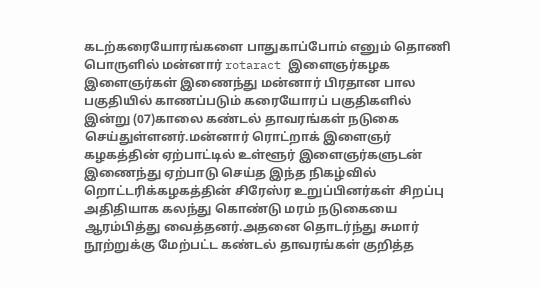கடற்கரையோரங்களை பாதுகாப்போம் எனும் தொணி பொருளில் மன்னார் rotaract இளைஞர்கழக இளைஞர்கள் இணைந்து மன்னார் பிரதான பால பகுதியில் காணப்படும் கரையோரப் பகுதிகளில் இன்று (07)காலை கண்டல் தாவரங்கள் நடுகை செய்துள்ளனர்.மன்னார் ரொட்றாக் இளைஞர் கழகத்தின் ஏற்பாட்டில் உள்ளூர் இளைஞர்களுடன் இணைந்து ஏற்பாடு செய்த இந்த நிகழ்வில் றொட்டரிக்கழகத்தின் சிரேஸ்ர உறுப்பினர்கள் சிறப்பு அதிதியாக கலந்து கொண்டு மரம் நடுகையை ஆரம்பித்து வைத்தனர்.அதனை தொடர்ந்து சுமார் நூற்றுக்கு மேற்பட்ட கண்டல் தாவரங்கள் குறித்த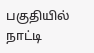பகுதியில் நாட்டி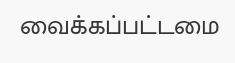வைக்கப்பட்டமை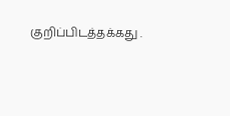குறிப்பிடத்தக்கது .